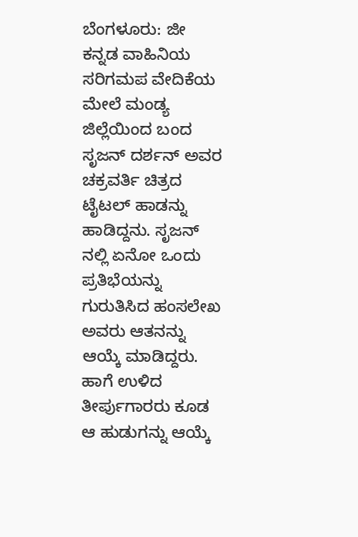ಬೆಂಗಳೂರು: ಜೀ ಕನ್ನಡ ವಾಹಿನಿಯ ಸರಿಗಮಪ ವೇದಿಕೆಯ ಮೇಲೆ ಮಂಡ್ಯ ಜಿಲ್ಲೆಯಿಂದ ಬಂದ ಸೃಜನ್ ದರ್ಶನ್ ಅವರ ಚಕ್ರವರ್ತಿ ಚಿತ್ರದ ಟೈಟಲ್ ಹಾಡನ್ನು ಹಾಡಿದ್ದನು. ಸೃಜನ್ ನಲ್ಲಿ ಏನೋ ಒಂದು ಪ್ರತಿಭೆಯನ್ನು ಗುರುತಿಸಿದ ಹಂಸಲೇಖ ಅವರು ಆತನನ್ನು ಆಯ್ಕೆ ಮಾಡಿದ್ದರು. ಹಾಗೆ ಉಳಿದ ತೀರ್ಪುಗಾರರು ಕೂಡ ಆ ಹುಡುಗನ್ನು ಆಯ್ಕೆ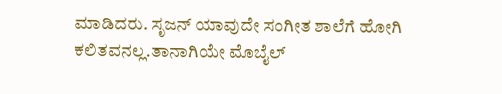ಮಾಡಿದರು. ಸೃಜನ್ ಯಾವುದೇ ಸಂಗೀತ ಶಾಲೆಗೆ ಹೋಗಿ ಕಲಿತವನಲ್ಲ.ತಾನಾಗಿಯೇ ಮೊಬೈಲ್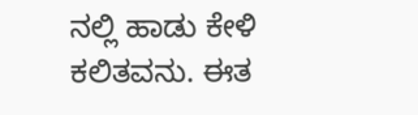ನಲ್ಲಿ ಹಾಡು ಕೇಳಿ ಕಲಿತವನು. ಈತ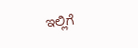ಇಲ್ಲಿಗೆ